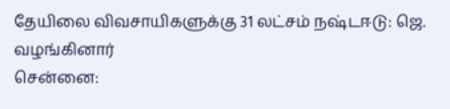தேயிலை விவசாயிகளுக்கு 31 லட்சம் நஷ்டஈடு: ஜெ. வழங்கினார்
சென்னை: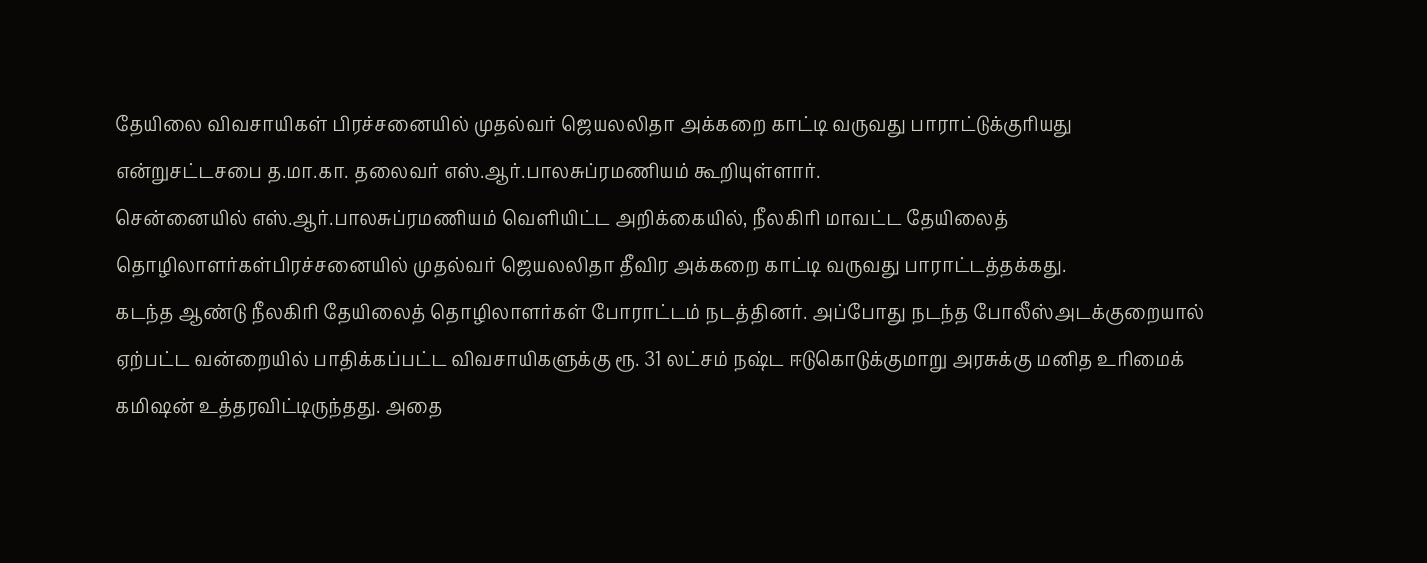தேயிலை விவசாயிகள் பிரச்சனையில் முதல்வர் ஜெயலலிதா அக்கறை காட்டி வருவது பாராட்டுக்குரியது என்றுசட்டசபை த.மா.கா. தலைவர் எஸ்.ஆர்.பாலசுப்ரமணியம் கூறியுள்ளார்.
சென்னையில் எஸ்.ஆர்.பாலசுப்ரமணியம் வெளியிட்ட அறிக்கையில், நீலகிரி மாவட்ட தேயிலைத் தொழிலாளர்கள்பிரச்சனையில் முதல்வர் ஜெயலலிதா தீவிர அக்கறை காட்டி வருவது பாராட்டத்தக்கது.
கடந்த ஆண்டு நீலகிரி தேயிலைத் தொழிலாளர்கள் போராட்டம் நடத்தினர். அப்போது நடந்த போலீஸ்அடக்குறையால் ஏற்பட்ட வன்றையில் பாதிக்கப்பட்ட விவசாயிகளுக்கு ரூ. 31 லட்சம் நஷ்ட ஈடுகொடுக்குமாறு அரசுக்கு மனித உரிமைக் கமிஷன் உத்தரவிட்டிருந்தது. அதை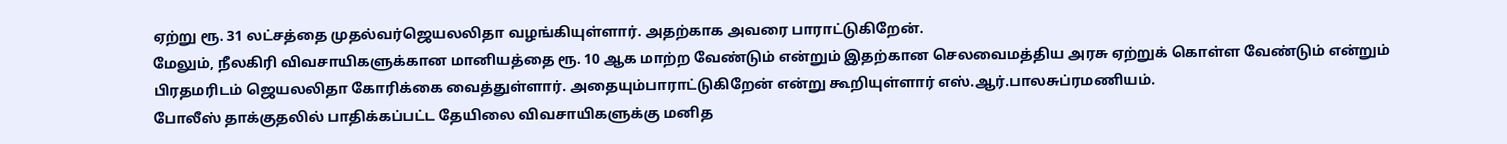ஏற்று ரூ. 31 லட்சத்தை முதல்வர்ஜெயலலிதா வழங்கியுள்ளார். அதற்காக அவரை பாராட்டுகிறேன்.
மேலும், நீலகிரி விவசாயிகளுக்கான மானியத்தை ரூ. 10 ஆக மாற்ற வேண்டும் என்றும் இதற்கான செலவைமத்திய அரசு ஏற்றுக் கொள்ள வேண்டும் என்றும் பிரதமரிடம் ஜெயலலிதா கோரிக்கை வைத்துள்ளார். அதையும்பாராட்டுகிறேன் என்று கூறியுள்ளார் எஸ்.ஆர்.பாலசுப்ரமணியம்.
போலீஸ் தாக்குதலில் பாதிக்கப்பட்ட தேயிலை விவசாயிகளுக்கு மனித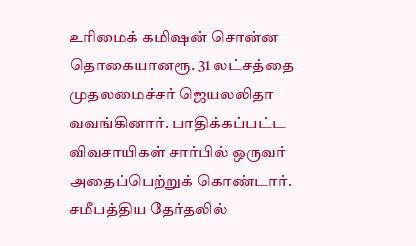உரிமைக் கமிஷன் சொன்ன தொகையானரூ. 31 லட்சத்தை முதலமைச்சர் ஜெயலலிதா வவங்கினார். பாதிக்கப்பட்ட விவசாயிகள் சார்பில் ஒருவர் அதைப்பெற்றுக் கொண்டார்.
சமீபத்திய தேர்தலில்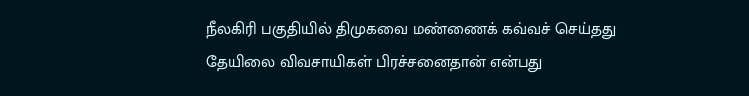நீலகிரி பகுதியில் திமுகவை மண்ணைக் கவ்வச் செய்தது தேயிலை விவசாயிகள் பிரச்சனைதான் என்பது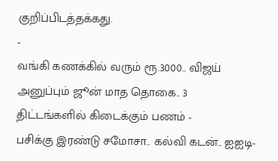குறிப்பிடத்தக்கது.
-
வங்கி கணக்கில் வரும் ரூ.3000.. விஜய் அனுப்பும் ஜூன் மாத தொகை.. 3 திட்டங்களில் கிடைக்கும் பணம் -
பசிக்கு இரண்டு சமோசா.. கல்வி கடன்.. ஐஐடி-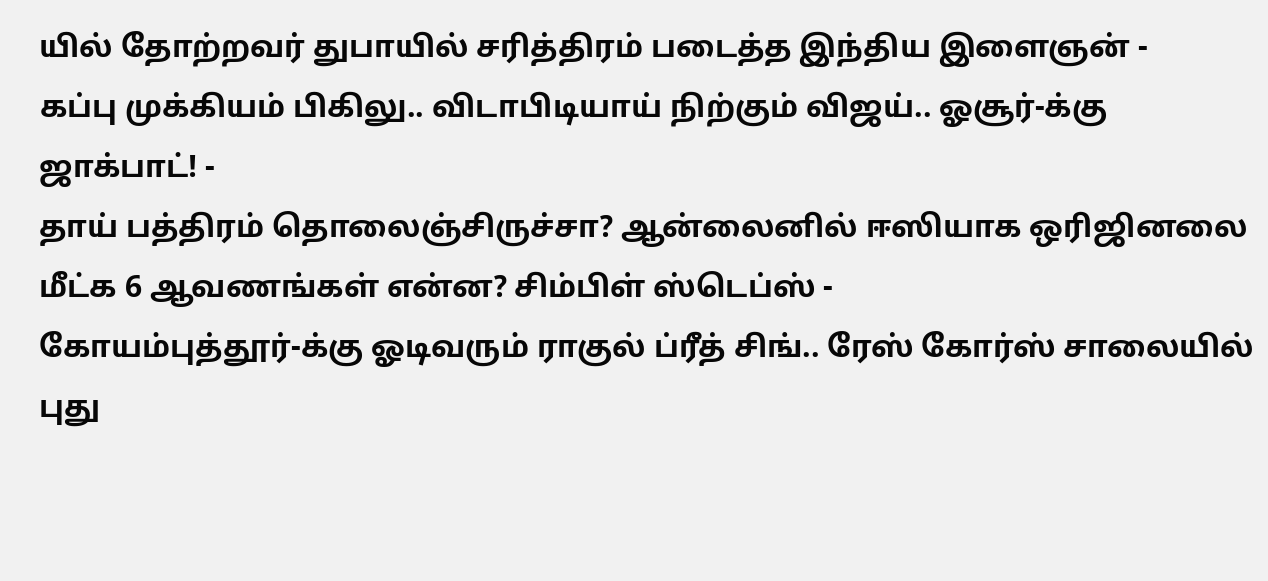யில் தோற்றவர் துபாயில் சரித்திரம் படைத்த இந்திய இளைஞன் -
கப்பு முக்கியம் பிகிலு.. விடாபிடியாய் நிற்கும் விஜய்.. ஓசூர்-க்கு ஜாக்பாட்! -
தாய் பத்திரம் தொலைஞ்சிருச்சா? ஆன்லைனில் ஈஸியாக ஒரிஜினலை மீட்க 6 ஆவணங்கள் என்ன? சிம்பிள் ஸ்டெப்ஸ் -
கோயம்புத்தூர்-க்கு ஓடிவரும் ராகுல் ப்ரீத் சிங்.. ரேஸ் கோர்ஸ் சாலையில் புது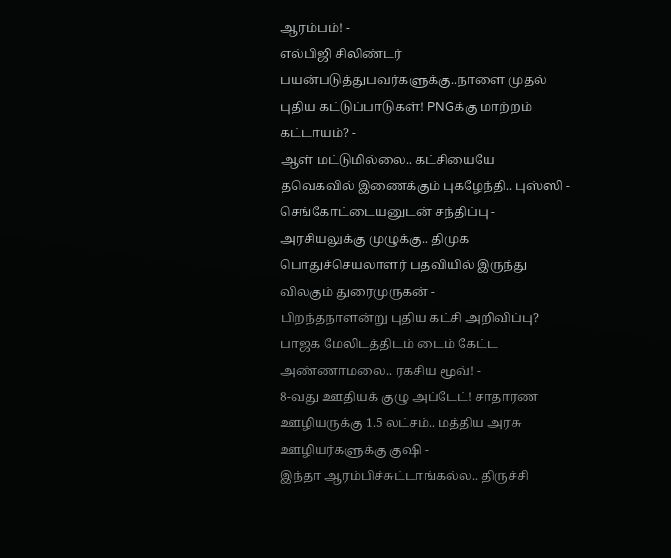ஆரம்பம்! -
எல்பிஜி சிலிண்டர் பயன்படுத்துபவர்களுக்கு..நாளை முதல் புதிய கட்டுப்பாடுகள்! PNGக்கு மாற்றம் கட்டாயம்? -
ஆள் மட்டுமில்லை.. கட்சியையே தவெகவில் இணைக்கும் புகழேந்தி.. புஸ்ஸி - செங்கோட்டையனுடன் சந்திப்பு -
அரசியலுக்கு முழுக்கு.. திமுக பொதுச்செயலாளர் பதவியில் இருந்து விலகும் துரைமுருகன் -
பிறந்தநாளன்று புதிய கட்சி அறிவிப்பு? பாஜக மேலிடத்திடம் டைம் கேட்ட அண்ணாமலை.. ரகசிய மூவ்! -
8-வது ஊதியக் குழு அப்டேட்! சாதாரண ஊழியருக்கு 1.5 லட்சம்.. மத்திய அரசு ஊழியர்களுக்கு குஷி -
இந்தா ஆரம்பிச்சுட்டாங்கல்ல.. திருச்சி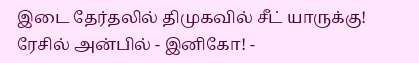இடை தேர்தலில் திமுகவில் சீட் யாருக்கு! ரேசில் அன்பில் - இனிகோ! -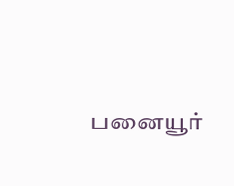பனையூர்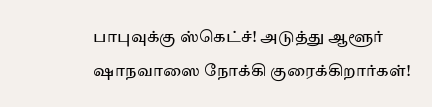பாபுவுக்கு ஸ்கெட்ச்! அடுத்து ஆளூர் ஷாநவாஸை நோக்கி குரைக்கிறார்கள்!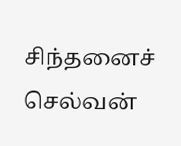சிந்தனைச் செல்வன்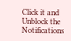Click it and Unblock the Notifications